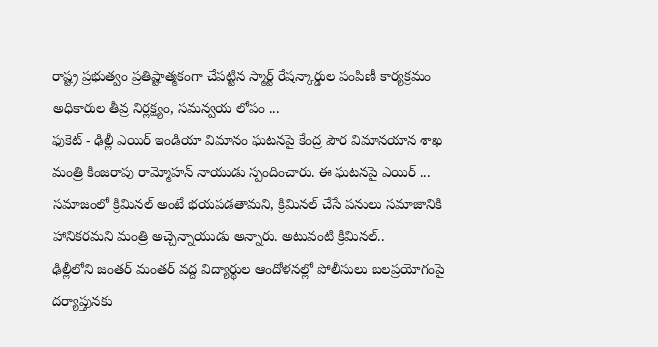రాష్ట్ర ప్రభుత్వం ప్రతిష్టాత్మకంగా చేపట్టిన స్మార్ట్ రేషన్కార్డుల పంపిణీ కార్యక్రమం అధికారుల తీవ్ర నిర్లక్ష్యం, సమన్వయ లోపం ...
ఫుకెట్ - ఢిల్లీ ఎయిర్ ఇండియా విమానం ఘటనపై కేంద్ర పౌర విమానయాన శాఖ మంత్రి కింజరాపు రామ్మోహన్ నాయుడు స్పందించారు. ఈ ఘటనపై ఎయిర్ ...
సమాజంలో క్రిమినల్ అంటే భయపడతామని, క్రిమినల్ చేసే పనులు సమాజానికి హానికరమని మంత్రి అచ్చెన్నాయుడు అన్నారు. అటువంటి క్రిమినల్..
ఢిల్లీలోని జంతర్ మంతర్ వద్ద విద్యార్థుల ఆందోళనల్లో పోలీసులు బలప్రయోగంపై దర్యాప్తునకు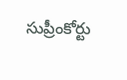సుప్రీంకోర్టు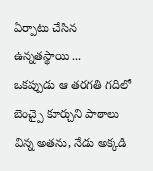ఏర్పాటు చేసిన ఉన్నతస్థాయి ...
ఒకప్పుడు ఆ తరగతి గదిలో బెంచ్పై కూర్చుని పాఠాలు విన్న అతను, నేడు అక్కడి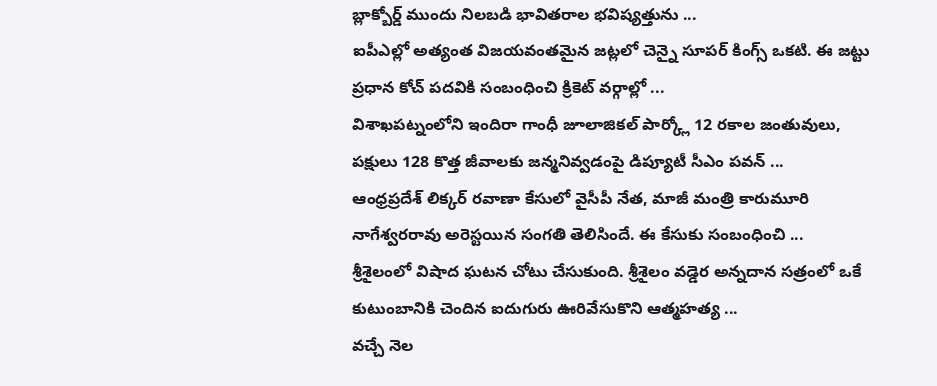బ్లాక్బోర్డ్ ముందు నిలబడి భావితరాల భవిష్యత్తును ...
ఐపీఎల్లో అత్యంత విజయవంతమైన జట్లలో చెన్నై సూపర్ కింగ్స్ ఒకటి. ఈ జట్టు ప్రధాన కోచ్ పదవికి సంబంధించి క్రికెట్ వర్గాల్లో ...
విశాఖపట్నంలోని ఇందిరా గాంధీ జూలాజికల్ పార్క్లో 12 రకాల జంతువులు, పక్షులు 128 కొత్త జీవాలకు జన్మనివ్వడంపై డిప్యూటీ సీఎం పవన్ ...
ఆంధ్రప్రదేశ్ లిక్కర్ రవాణా కేసులో వైసీపీ నేత, మాజీ మంత్రి కారుమూరి నాగేశ్వరరావు అరెస్టయిన సంగతి తెలిసిందే. ఈ కేసుకు సంబంధించి ...
శ్రీశైలంలో విషాద ఘటన చోటు చేసుకుంది. శ్రీశైలం వడ్డెర అన్నదాన సత్రంలో ఒకే కుటుంబానికి చెందిన ఐదుగురు ఊరివేసుకొని ఆత్మహత్య ...
వచ్చే నెల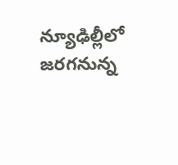న్యూఢిల్లీలో జరగనున్న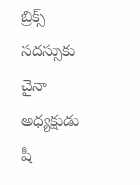బ్రిక్స్ సదస్సుకు చైనా అధ్యక్షుడు షీ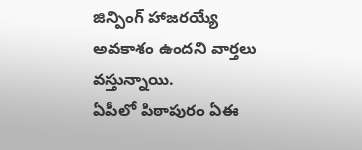జిన్పింగ్ హాజరయ్యే అవకాశం ఉందని వార్తలు వస్తున్నాయి.
ఏపీలో పిఠాపురం ఏఈ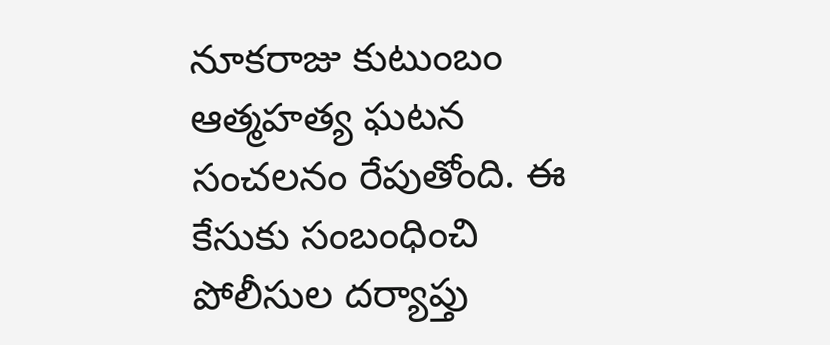నూకరాజు కుటుంబం ఆత్మహత్య ఘటన సంచలనం రేపుతోంది. ఈ కేసుకు సంబంధించి పోలీసుల దర్యాప్తు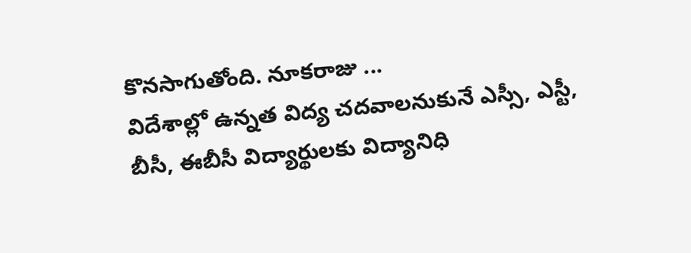కొనసాగుతోంది. నూకరాజు ...
విదేశాల్లో ఉన్నత విద్య చదవాలనుకునే ఎస్సీ, ఎస్టీ, బీసీ, ఈబీసీ విద్యార్థులకు విద్యానిధి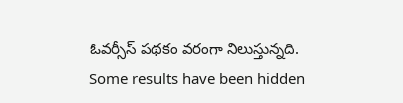ఓవర్సీస్ పథకం వరంగా నిలుస్తున్నది.
Some results have been hidden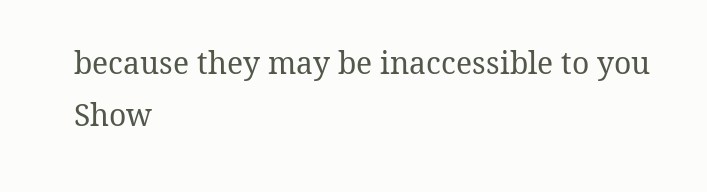because they may be inaccessible to you
Show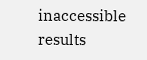inaccessible results